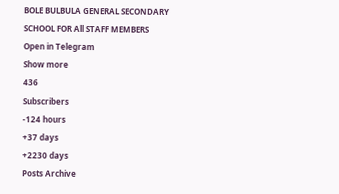BOLE BULBULA GENERAL SECONDARY SCHOOL FOR All STAFF MEMBERS
Open in Telegram
Show more
436
Subscribers
-124 hours
+37 days
+2230 days
Posts Archive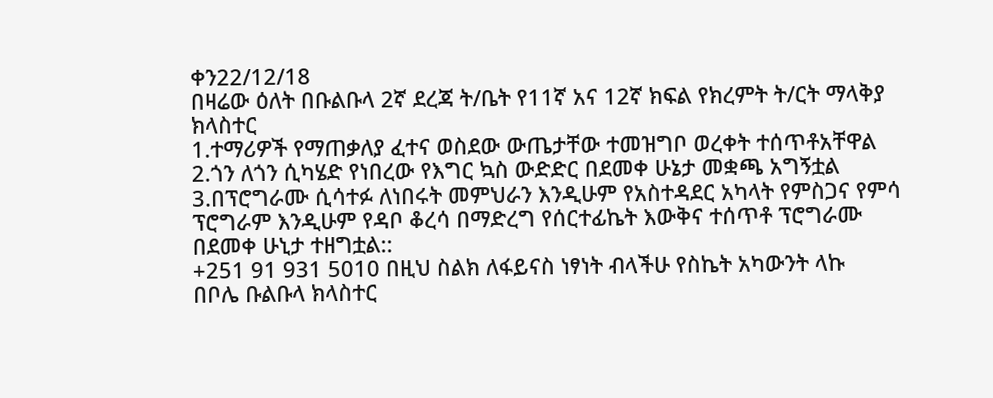ቀን22/12/18
በዛሬው ዕለት በቡልቡላ 2ኛ ደረጃ ት/ቤት የ11ኛ አና 12ኛ ክፍል የክረምት ት/ርት ማላቅያ ክላስተር
1.ተማሪዎች የማጠቃለያ ፈተና ወስደው ውጤታቸው ተመዝግቦ ወረቀት ተሰጥቶአቸዋል
2.ጎን ለጎን ሲካሄድ የነበረው የእግር ኳስ ውድድር በደመቀ ሁኔታ መቋጫ አግኝቷል
3.በፕሮግራሙ ሲሳተፉ ለነበሩት መምህራን እንዲሁም የአስተዳደር አካላት የምስጋና የምሳ ፕሮግራም እንዲሁም የዳቦ ቆረሳ በማድረግ የሰርተፊኬት እውቅና ተሰጥቶ ፕሮግራሙ በደመቀ ሁኒታ ተዘግቷል::
+251 91 931 5010 በዚህ ስልክ ለፋይናስ ነፃነት ብላችሁ የስኬት አካውንት ላኩ
በቦሌ ቡልቡላ ክላስተር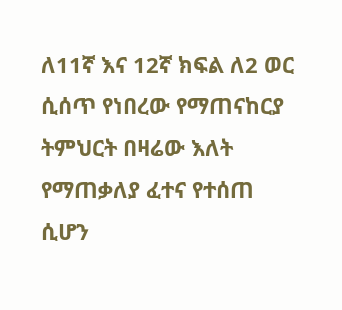ለ11ኛ እና 12ኛ ክፍል ለ2 ወር ሲሰጥ የነበረው የማጠናከርያ ትምህርት በዛሬው እለት የማጠቃለያ ፈተና የተሰጠ ሲሆን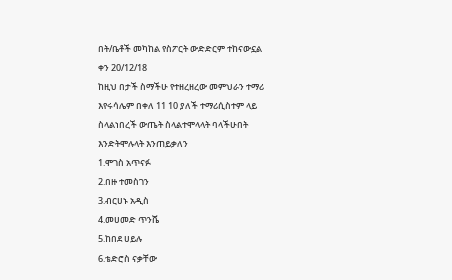በት/ቤቶች መካከል የስፖርት ውድድርም ተከናውኗል
ቀን 20/12/18
ከዚህ በታች ስማችሁ የተዘረዘረው መምህራን ተማሪ እየሩሳሌም በቀለ 11 10 ያለች ተማሪሲስተም ላይ ስላልነበረች ውጤት ስላልተሞላላት ባላችሁበት እንድትሞሉላት እንጠይቃለን
1.ሞገስ አጥናፉ
2.በዙ ተመስገን
3.ብርሀኑ አዲስ
4.መሀመድ ጥንሼ
5.ከበደ ሀይሉ
6.ቴድሮስ ናቃቸው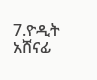7.ዮዲት አሸናፊ